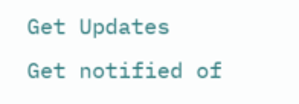Get Updates
Get notified of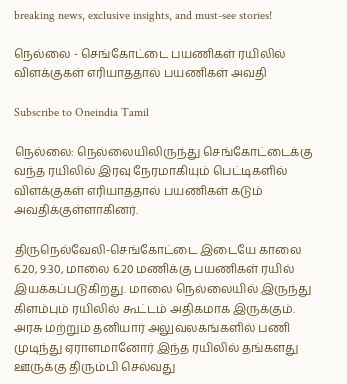breaking news, exclusive insights, and must-see stories!

நெல்லை - செங்கோட்டை பயணிகள் ரயிலில் விளக்குகள் எரியாததால் பயணிகள் அவதி

Subscribe to Oneindia Tamil

நெல்லை: நெல்லையிலிருந்து செங்கோட்டைக்கு வந்த ரயிலில் இரவு நேரமாகியும் பெட்டிகளில் விளக்குகள் எரியாததால் பயணிகள் கடும் அவதிக்குள்ளாகினர்.

திருநெல்வேலி-செங்கோட்டை இடையே காலை 6.20, 9.30, மாலை 6.20 மணிக்கு பயணிகள் ரயில் இயக்கப்படுகிறது. மாலை நெல்லையில் இருந்து கிளம்பும் ரயிலில் கூட்டம் அதிகமாக இருக்கும். அரசு மற்றும் தனியார் அலுவலகங்களில் பணி முடிந்து ஏராளமானோர் இந்த ரயிலில் தங்களது ஊருக்கு திரும்பி செல்வது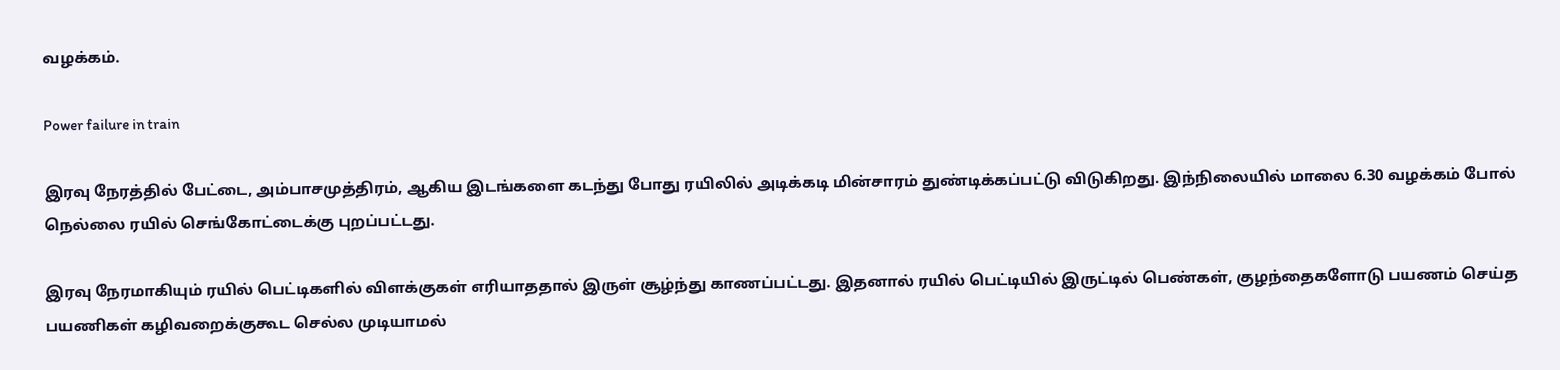வழக்கம்.

Power failure in train

இரவு நேரத்தில் பேட்டை, அம்பாசமுத்திரம், ஆகிய இடங்களை கடந்து போது ரயிலில் அடிக்கடி மின்சாரம் துண்டிக்கப்பட்டு விடுகிறது. இந்நிலையில் மாலை 6.30 வழக்கம் போல் நெல்லை ரயில் செங்கோட்டைக்கு புறப்பட்டது.

இரவு நேரமாகியும் ரயில் பெட்டிகளில் விளக்குகள் எரியாததால் இருள் சூழ்ந்து காணப்பட்டது. இதனால் ரயில் பெட்டியில் இருட்டில் பெண்கள், குழந்தைகளோடு பயணம் செய்த பயணிகள் கழிவறைக்குகூட செல்ல முடியாமல்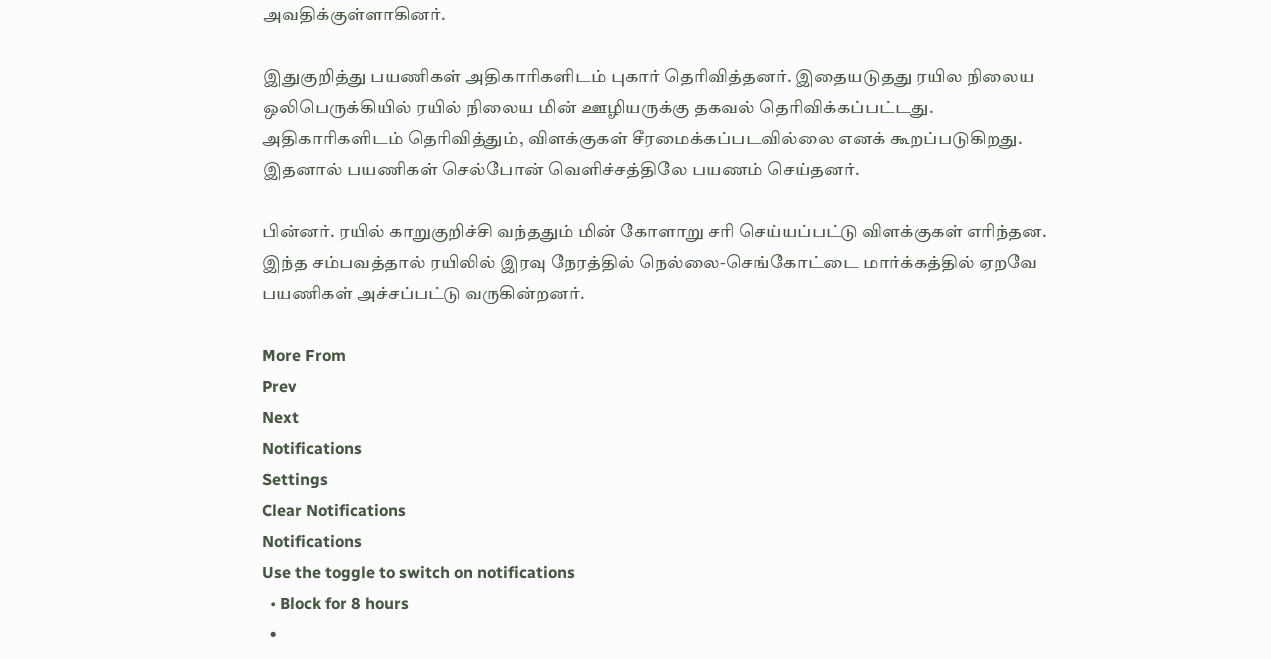அவதிக்குள்ளாகினர்.

இதுகுறித்து பயணிகள் அதிகாரிகளிடம் புகார் தெரிவித்தனர். இதையடுதது ரயில நிலைய ஒலிபெருக்கியில் ரயில் நிலைய மின் ஊழியருக்கு தகவல் தெரிவிக்கப்பட்டது. அதிகாரிகளிடம் தெரிவித்தும், விளக்குகள் சீரமைக்கப்படவில்லை எனக் கூறப்படுகிறது. இதனால் பயணிகள் செல்போன் வெளிச்சத்திலே பயணம் செய்தனர்.

பின்னர். ரயில் காறுகுறிச்சி வந்ததும் மின் கோளாறு சரி செய்யப்பட்டு விளக்குகள் எரிந்தன. இந்த சம்பவத்தால் ரயிலில் இரவு நேரத்தில் நெல்லை-செங்கோட்டை மார்க்கத்தில் ஏறவே பயணிகள் அச்சப்பட்டு வருகின்றனர்.

More From
Prev
Next
Notifications
Settings
Clear Notifications
Notifications
Use the toggle to switch on notifications
  • Block for 8 hours
  •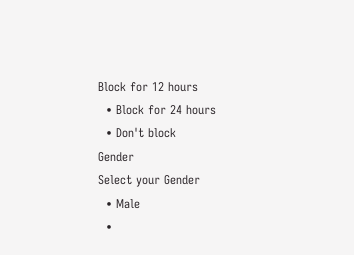Block for 12 hours
  • Block for 24 hours
  • Don't block
Gender
Select your Gender
  • Male
  •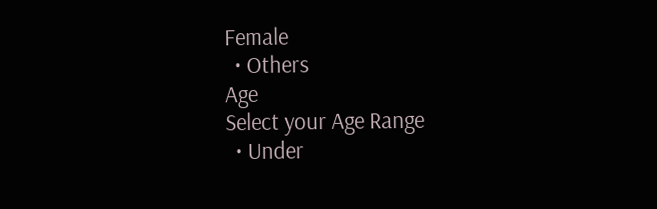Female
  • Others
Age
Select your Age Range
  • Under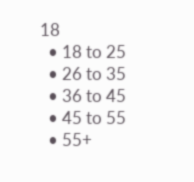18
  • 18 to 25
  • 26 to 35
  • 36 to 45
  • 45 to 55
  • 55+